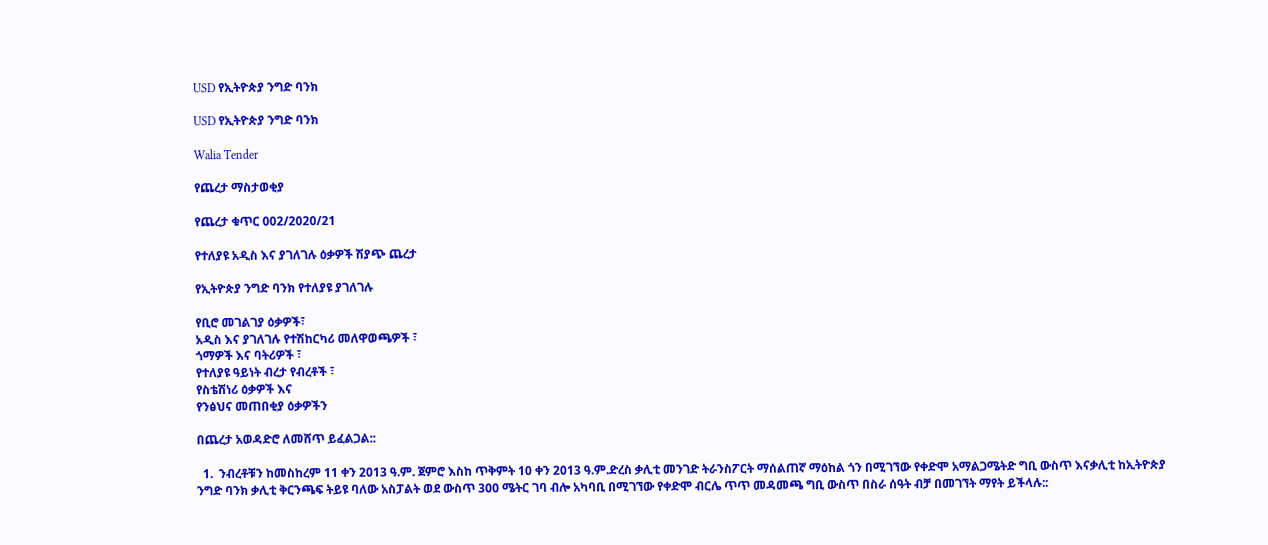USD የኢትዮጵያ ንግድ ባንክ

USD የኢትዮጵያ ንግድ ባንክ

Walia Tender

የጨረታ ማስታወቂያ

የጨረታ ቁጥር 002/2020/21

የተለያዩ አዲስ እና ያገለገሉ ዕቃዎች ሽያጭ ጨረታ

የኢትዮጵያ ንግድ ባንክ የተለያዩ ያገለገሉ

የቢሮ መገልገያ ዕቃዎች፣
አዲስ እና ያገለገሉ የተሽከርካሪ መለዋወጫዎች ፣
ጎማዎች እና ባትሪዎች ፣
የተለያዩ ዓይነት ብረታ የብረቶች ፣
የስቴሽነሪ ዕቃዎች እና
የንፅህና መጠበቂያ ዕቃዎችን

በጨረታ አወዳድሮ ለመሸጥ ይፈልጋል::

  1.  ንብረቶቹን ከመስከረም 11 ቀን 2013 ዓ.ም. ጀምሮ እስከ ጥቅምት 10 ቀን 2013 ዓ.ም.ድረስ ቃሊቲ መንገድ ትራንስፖርት ማሰልጠኛ ማዕከል ጎን በሚገኘው የቀድሞ አማልጋሜትድ ግቢ ውስጥ እናቃሊቲ ከኢትዮጵያ ንግድ ባንክ ቃሊቲ ቅርንጫፍ ትይዩ ባለው አስፓልት ወደ ውስጥ 300 ሜትር ገባ ብሎ አካባቢ በሚገኘው የቀድሞ ብርሌ ጥጥ መዳመጫ ግቢ ውስጥ በስራ ሰዓት ብቻ በመገኘት ማየት ይችላሉ::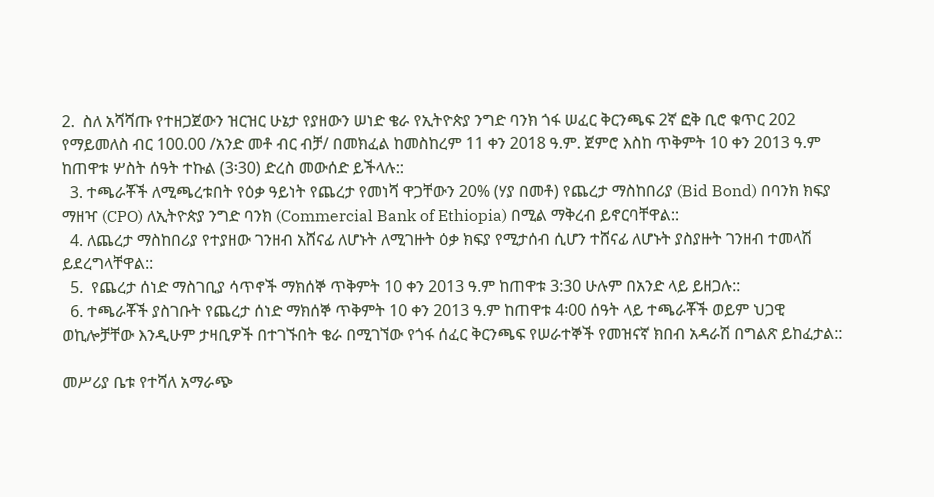2.  ስለ አሻሻጡ የተዘጋጀውን ዝርዝር ሁኔታ የያዘውን ሠነድ ቄራ የኢትዮጵያ ንግድ ባንክ ጎፋ ሠፈር ቅርንጫፍ 2ኛ ፎቅ ቢሮ ቁጥር 202 የማይመለስ ብር 100.00 /አንድ መቶ ብር ብቻ/ በመክፈል ከመስከረም 11 ቀን 2018 ዓ.ም. ጀምሮ እስከ ጥቅምት 10 ቀን 2013 ዓ.ም ከጠዋቱ ሦስት ሰዓት ተኩል (3፡30) ድረስ መውሰድ ይችላሉ::
  3. ተጫራቾች ለሚጫረቱበት የዕቃ ዓይነት የጨረታ የመነሻ ዋጋቸውን 20% (ሃያ በመቶ) የጨረታ ማስከበሪያ (Bid Bond) በባንክ ክፍያ ማዘዣ (CPO) ለኢትዮጵያ ንግድ ባንክ (Commercial Bank of Ethiopia) በሚል ማቅረብ ይኖርባቸዋል::
  4. ለጨረታ ማስከበሪያ የተያዘው ገንዘብ አሸናፊ ለሆኑት ለሚገዙት ዕቃ ክፍያ የሚታሰብ ሲሆን ተሸናፊ ለሆኑት ያስያዙት ገንዘብ ተመላሽ ይደረግላቸዋል::
  5.  የጨረታ ሰነድ ማስገቢያ ሳጥኖች ማክሰኞ ጥቅምት 10 ቀን 2013 ዓ.ም ከጠዋቱ 3:30 ሁሉም በአንድ ላይ ይዘጋሉ::
  6. ተጫራቾች ያስገቡት የጨረታ ሰነድ ማክሰኞ ጥቅምት 10 ቀን 2013 ዓ.ም ከጠዋቱ 4፡00 ሰዓት ላይ ተጫራቾች ወይም ህጋዊ ወኪሎቻቸው እንዲሁም ታዛቢዎች በተገኙበት ቄራ በሚገኘው የጎፋ ሰፈር ቅርንጫፍ የሠራተኞች የመዝናኛ ክበብ አዳራሽ በግልጽ ይከፈታል::

መሥሪያ ቤቱ የተሻለ አማራጭ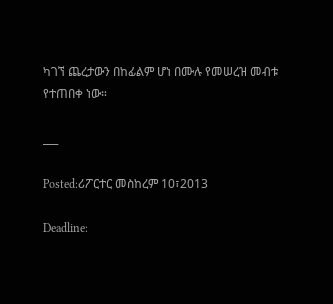ካገኘ ጨረታውን በከፊልም ሆነ በሙሉ የመሠረዝ መብቱ የተጠበቀ ነው።

___

Posted:ሪፖርተር መስከረም 10፣2013

Deadline: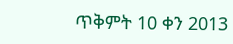ጥቅምት 10 ቀን 2013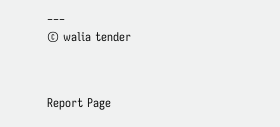___
© walia tender


Report Page